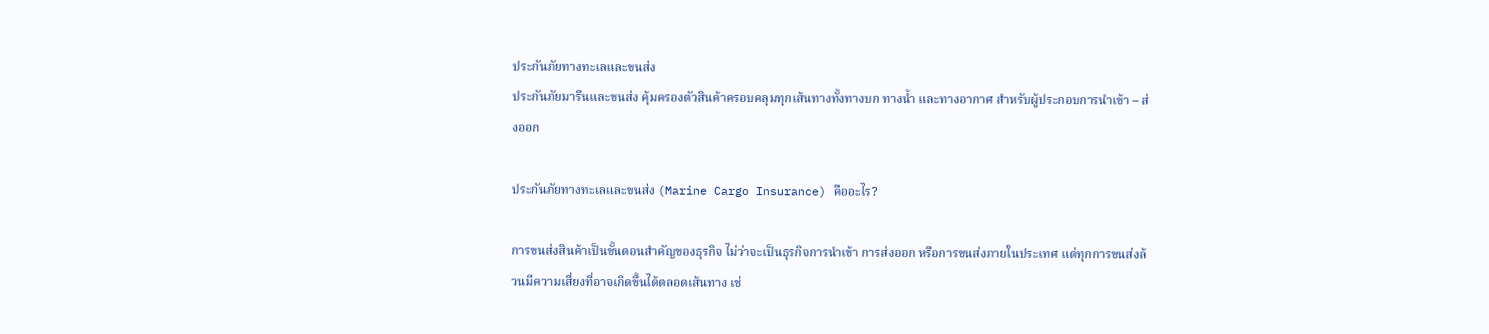ประกันภัยทางทะเลและขนส่ง
ประกันภัยมารีนและขนส่ง คุ้มครองตัวสินค้าครอบคลุมทุกเส้นทางทั้งทางบก ทางน้ำ และทางอากาศ สำหรับผู้ประกอบการนำเข้า – ส่งออก

ประกันภัยทางทะเลและขนส่ง (Marine Cargo Insurance) คืออะไร?

การขนส่งสินค้าเป็นขั้นตอนสำคัญของธุรกิจ ไม่ว่าจะเป็นธุรกิจการนำเข้า การส่งออก หรือการขนส่งภายในประเทศ แต่ทุกการขนส่งล้วนมีความเสี่ยงที่อาจเกิดขึ้นได้ตลอดเส้นทาง เช่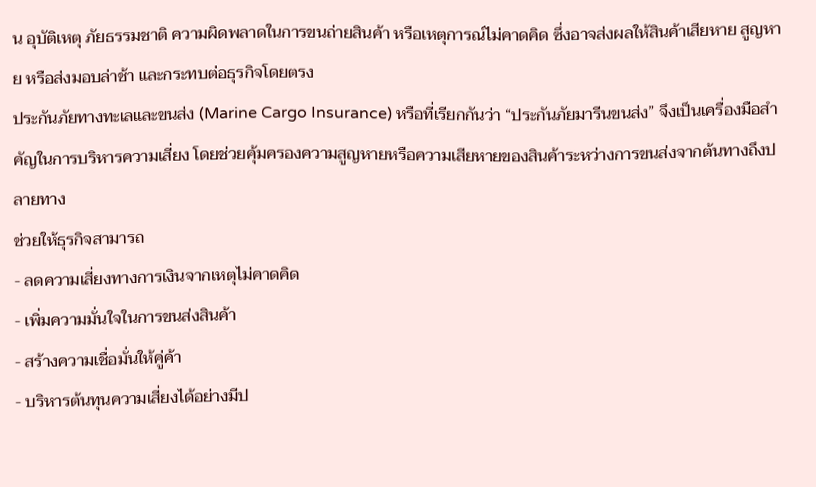น อุบัติเหตุ ภัยธรรมชาติ ความผิดพลาดในการขนถ่ายสินค้า หรือเหตุการณ์ไม่คาดคิด ซึ่งอาจส่งผลให้สินค้าเสียหาย สูญหาย หรือส่งมอบล่าช้า และกระทบต่อธุรกิจโดยตรง
ประกันภัยทางทะเลและขนส่ง (Marine Cargo Insurance) หรือที่เรียกกันว่า “ประกันภัยมารีนขนส่ง” จึงเป็นเครื่องมือสำคัญในการบริหารความเสี่ยง โดยช่วยคุ้มครองความสูญหายหรือความเสียหายของสินค้าระหว่างการขนส่งจากต้นทางถึงปลายทาง
ช่วยให้ธุรกิจสามารถ
- ลดความเสี่ยงทางการเงินจากเหตุไม่คาดคิด
- เพิ่มความมั่นใจในการขนส่งสินค้า
- สร้างความเชื่อมั่นให้คู่ค้า
- บริหารต้นทุนความเสี่ยงได้อย่างมีป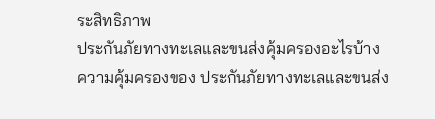ระสิทธิภาพ
ประกันภัยทางทะเลและขนส่งคุ้มครองอะไรบ้าง
ความคุ้มครองของ ประกันภัยทางทะเลและขนส่ง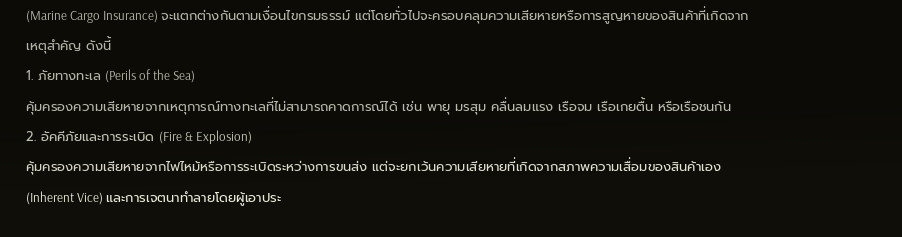(Marine Cargo Insurance) จะแตกต่างกันตามเงื่อนไขกรมธรรม์ แต่โดยทั่วไปจะครอบคลุมความเสียหายหรือการสูญหายของสินค้าที่เกิดจากเหตุสำคัญ ดังนี้
1. ภัยทางทะเล (Perils of the Sea)
คุ้มครองความเสียหายจากเหตุการณ์ทางทะเลที่ไม่สามารถคาดการณ์ได้ เช่น พายุ มรสุม คลื่นลมแรง เรือจม เรือเกยตื้น หรือเรือชนกัน
2. อัคคีภัยและการระเบิด (Fire & Explosion)
คุ้มครองความเสียหายจากไฟไหม้หรือการระเบิดระหว่างการขนส่ง แต่จะยกเว้นความเสียหายที่เกิดจากสภาพความเสื่อมของสินค้าเอง (Inherent Vice) และการเจตนาทำลายโดยผู้เอาประ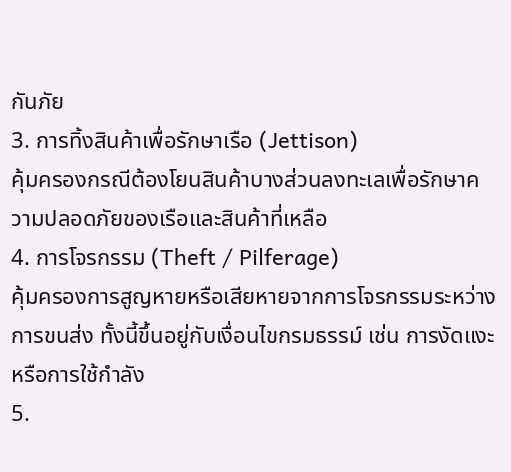กันภัย
3. การทิ้งสินค้าเพื่อรักษาเรือ (Jettison)
คุ้มครองกรณีต้องโยนสินค้าบางส่วนลงทะเลเพื่อรักษาความปลอดภัยของเรือและสินค้าที่เหลือ
4. การโจรกรรม (Theft / Pilferage)
คุ้มครองการสูญหายหรือเสียหายจากการโจรกรรมระหว่างการขนส่ง ทั้งนี้ขึ้นอยู่กับเงื่อนไขกรมธรรม์ เช่น การงัดแงะหรือการใช้กำลัง
5.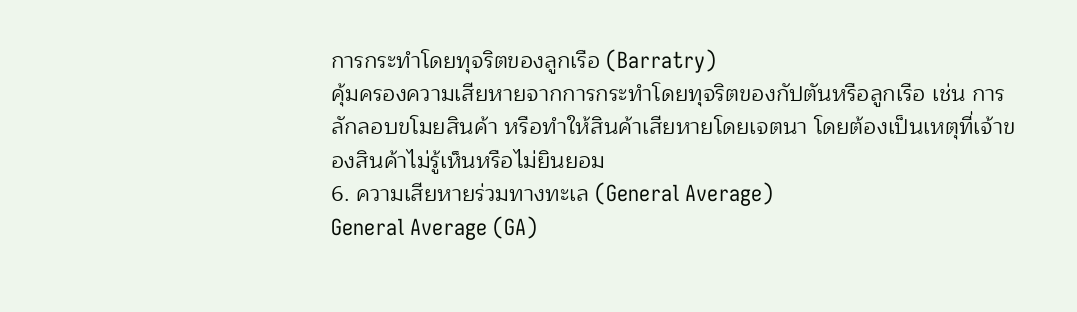การกระทำโดยทุจริตของลูกเรือ (Barratry)
คุ้มครองความเสียหายจากการกระทำโดยทุจริตของกัปตันหรือลูกเรือ เช่น การลักลอบขโมยสินค้า หรือทำให้สินค้าเสียหายโดยเจตนา โดยต้องเป็นเหตุที่เจ้าของสินค้าไม่รู้เห็นหรือไม่ยินยอม
6. ความเสียหายร่วมทางทะเล (General Average)
General Average (GA)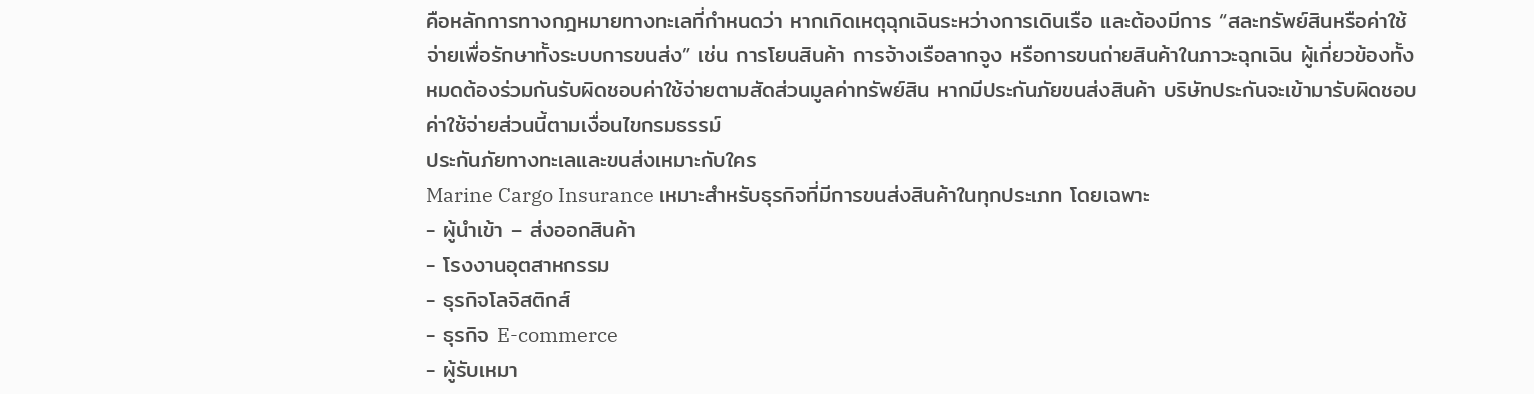คือหลักการทางกฎหมายทางทะเลที่กำหนดว่า หากเกิดเหตุฉุกเฉินระหว่างการเดินเรือ และต้องมีการ “สละทรัพย์สินหรือค่าใช้จ่ายเพื่อรักษาทั้งระบบการขนส่ง” เช่น การโยนสินค้า การจ้างเรือลากจูง หรือการขนถ่ายสินค้าในภาวะฉุกเฉิน ผู้เกี่ยวข้องทั้งหมดต้องร่วมกันรับผิดชอบค่าใช้จ่ายตามสัดส่วนมูลค่าทรัพย์สิน หากมีประกันภัยขนส่งสินค้า บริษัทประกันจะเข้ามารับผิดชอบค่าใช้จ่ายส่วนนี้ตามเงื่อนไขกรมธรรม์
ประกันภัยทางทะเลและขนส่งเหมาะกับใคร
Marine Cargo Insurance เหมาะสำหรับธุรกิจที่มีการขนส่งสินค้าในทุกประเภท โดยเฉพาะ
- ผู้นำเข้า – ส่งออกสินค้า
- โรงงานอุตสาหกรรม
- ธุรกิจโลจิสติกส์
- ธุรกิจ E-commerce
- ผู้รับเหมา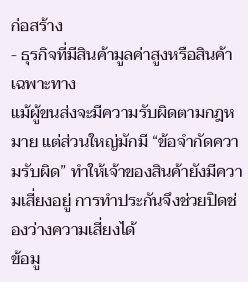ก่อสร้าง
- ธุรกิจที่มีสินค้ามูลค่าสูงหรือสินค้าเฉพาะทาง
แม้ผู้ขนส่งจะมีความรับผิดตามกฎหมาย แต่ส่วนใหญ่มักมี “ข้อจำกัดความรับผิด” ทำให้เจ้าของสินค้ายังมีความเสี่ยงอยู่ การทำประกันจึงช่วยปิดช่องว่างความเสี่ยงได้
ข้อมู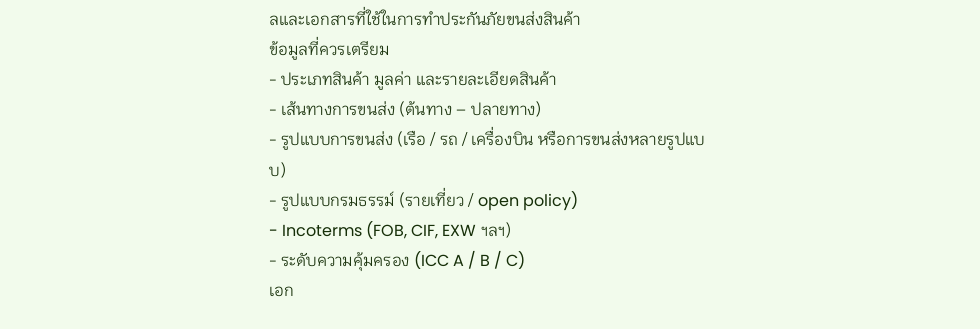ลและเอกสารที่ใช้ในการทำประกันภัยขนส่งสินค้า
ข้อมูลที่ควรเตรียม
- ประเภทสินค้า มูลค่า และรายละเอียดสินค้า
- เส้นทางการขนส่ง (ต้นทาง – ปลายทาง)
- รูปแบบการขนส่ง (เรือ / รถ / เครื่องบิน หรือการขนส่งหลายรูปแบบ)
- รูปแบบกรมธรรม์ (รายเที่ยว / open policy)
- Incoterms (FOB, CIF, EXW ฯลฯ)
- ระดับความคุ้มครอง (ICC A / B / C)
เอก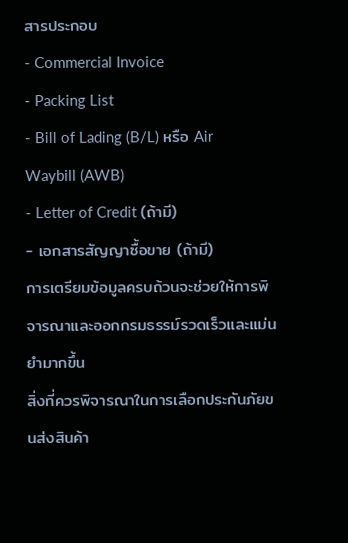สารประกอบ
- Commercial Invoice
- Packing List
- Bill of Lading (B/L) หรือ Air Waybill (AWB)
- Letter of Credit (ถ้ามี)
- เอกสารสัญญาซื้อขาย (ถ้ามี)
การเตรียมข้อมูลครบถ้วนจะช่วยให้การพิจารณาและออกกรมธรรม์รวดเร็วและแม่นยำมากขึ้น
สิ่งที่ควรพิจารณาในการเลือกประกันภัยขนส่งสินค้า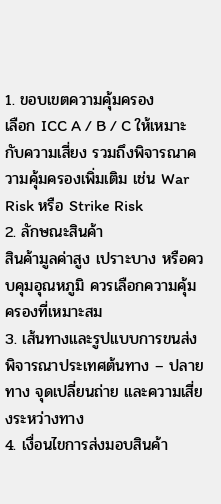1. ขอบเขตความคุ้มครอง
เลือก ICC A / B / C ให้เหมาะกับความเสี่ยง รวมถึงพิจารณาความคุ้มครองเพิ่มเติม เช่น War Risk หรือ Strike Risk
2. ลักษณะสินค้า
สินค้ามูลค่าสูง เปราะบาง หรือควบคุมอุณหภูมิ ควรเลือกความคุ้มครองที่เหมาะสม
3. เส้นทางและรูปแบบการขนส่ง
พิจารณาประเทศต้นทาง – ปลายทาง จุดเปลี่ยนถ่าย และความเสี่ยงระหว่างทาง
4. เงื่อนไขการส่งมอบสินค้า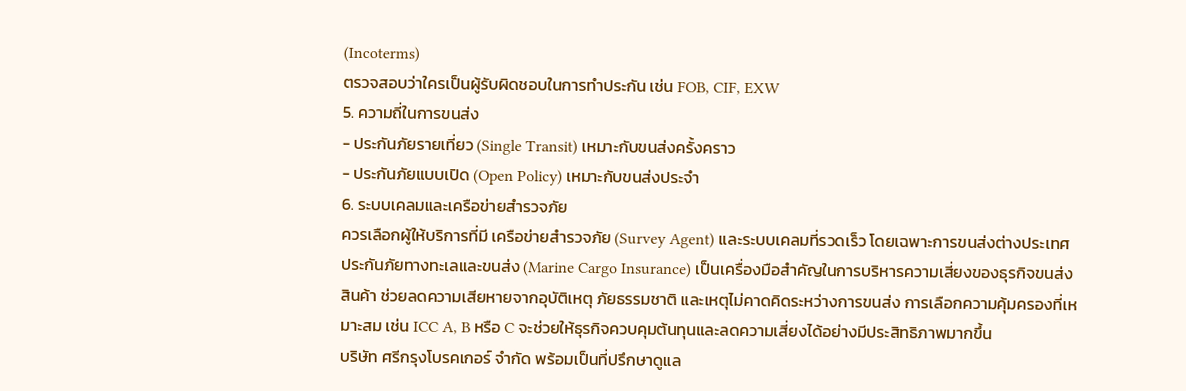(Incoterms)
ตรวจสอบว่าใครเป็นผู้รับผิดชอบในการทำประกัน เช่น FOB, CIF, EXW
5. ความถี่ในการขนส่ง
- ประกันภัยรายเที่ยว (Single Transit) เหมาะกับขนส่งครั้งคราว
- ประกันภัยแบบเปิด (Open Policy) เหมาะกับขนส่งประจำ
6. ระบบเคลมและเครือข่ายสำรวจภัย
ควรเลือกผู้ให้บริการที่มี เครือข่ายสำรวจภัย (Survey Agent) และระบบเคลมที่รวดเร็ว โดยเฉพาะการขนส่งต่างประเทศ
ประกันภัยทางทะเลและขนส่ง (Marine Cargo Insurance) เป็นเครื่องมือสำคัญในการบริหารความเสี่ยงของธุรกิจขนส่งสินค้า ช่วยลดความเสียหายจากอุบัติเหตุ ภัยธรรมชาติ และเหตุไม่คาดคิดระหว่างการขนส่ง การเลือกความคุ้มครองที่เหมาะสม เช่น ICC A, B หรือ C จะช่วยให้ธุรกิจควบคุมต้นทุนและลดความเสี่ยงได้อย่างมีประสิทธิภาพมากขึ้น
บริษัท ศรีกรุงโบรคเกอร์ จำกัด พร้อมเป็นที่ปรึกษาดูแล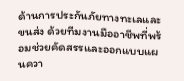ด้านการประกันภัยทางทะเลและขนส่ง ด้วยทีมงานมืออาชีพที่พร้อมช่วยคัดสรรและออกแบบแผนควา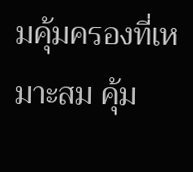มคุ้มครองที่เหมาะสม คุ้ม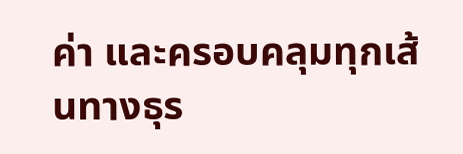ค่า และครอบคลุมทุกเส้นทางธุร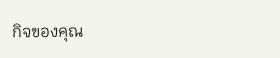กิจของคุณ